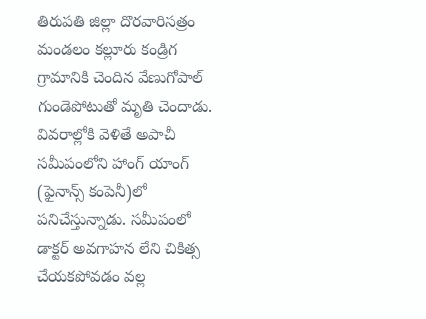తిరుపతి జిల్లా దొరవారిసత్రం మండలం కల్లూరు కండ్రిగ గ్రామానికి చెందిన వేణుగోపాల్ గుండెపోటుతో మృతి చెందాడు. వివరాల్లోకి వెళితే అపాచీ సమీపంలోని హాంగ్ యాంగ్ (ఫైనాన్స్ కంపెనీ)లో పనిచేస్తున్నాడు. సమీపంలో డాక్టర్ అవగాహన లేని చికిత్స చేయకపోవడం వల్ల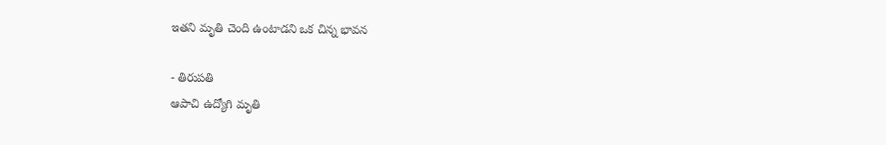ఇతని మృతి చెంది ఉంటాడని ఒక చిన్న భావన

- తిరుపతి
ఆపాచి ఉద్యోగి మృతి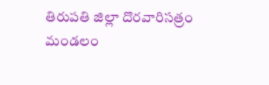తిరుపతి జిల్లా దొరవారిసత్రం మండలం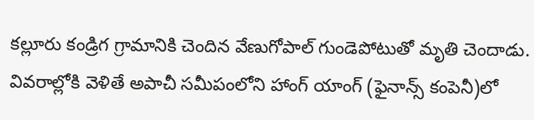కల్లూరు కండ్రిగ గ్రామానికి చెందిన వేణుగోపాల్ గుండెపోటుతో మృతి చెందాడు. వివరాల్లోకి వెళితే అపాచీ సమీపంలోని హాంగ్ యాంగ్ (ఫైనాన్స్ కంపెనీ)లో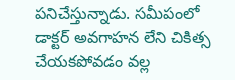పనిచేస్తున్నాడు. సమీపంలో డాక్టర్ అవగాహన లేని చికిత్స చేయకపోవడం వల్ల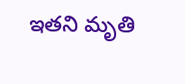ఇతని మృతి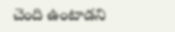చెంది ఉంటాడని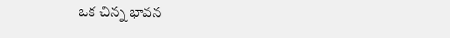ఒక చిన్న భావన